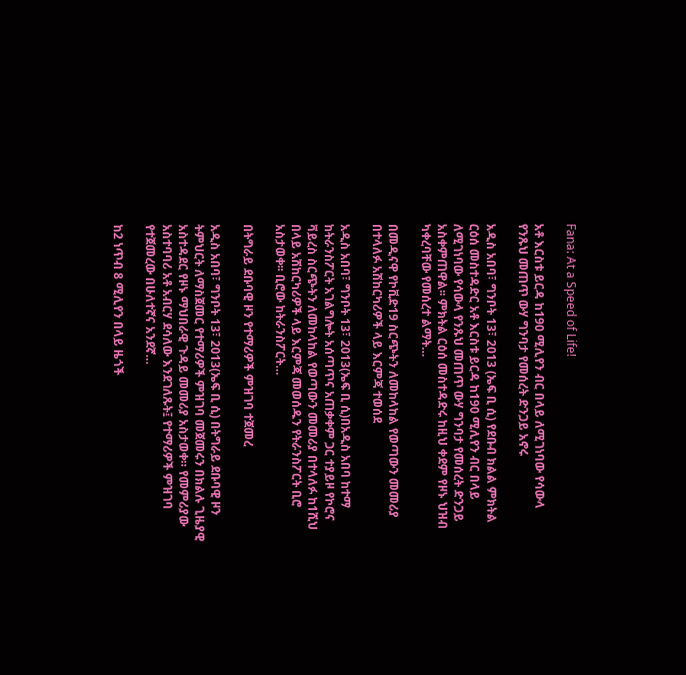Fana: At a Speed of Life!

አቶ እርስቱ ይርዳ ከ190 ሚሊየን ብር በላይ ለሚገነባው የሳውላ የንጹህ መጠጥ ውሃ ግንባታ የመሰረት ድንጋይ አኖሩ

አዲስ አበባ፣ ግንቦት 13፣ 2013 (ኤፍ ቢ ሲ) የደቡብ ክልል ምክትል ርዕሰ መስተዳድር አቶ እርስቱ ይርዳ ከ190 ሚሊየን ብር በላይ ለሚገነባው የሳውላ የንጹህ መጠጥ ውሃ ግንባታ የመሰረት ድንጋይ አስቀምጠዋል፡፡ ምክትል ርዕሰ መስተዳድሩ ከዚህ ቀደም የዞኑ ህዝብ ካቀረባቸው የመሰረተ ልማት…

በመዲናዋ የኮቪድ19 ስርጭትን ለመከላከል የወጣውን መመሪያ በተላለፉ አሽከርካሪዎች ላይ እርምጃ ተወሰደ

አዲስ አበባ፣ ግንቦት 13፣ 2013(ኤፍ ቢ ሲ)በአዲስ አበባ ከተማ ከትራንስፖርት አገልግሎት አሰጣጥና አጠቃቀም ጋር ተያይዞ የኮሮና ቫይረስ ስርጭትን ለመከላከል የወጣውን መመሪያ በተላለፉ ከ1ሺህ በላይ አሽከርካሪዎች ላይ እርምጃ መወሰዱን የትራንስፖርት ቢሮ አስታወቀ፡፡ ቢሮው ከትራንስፖርት…

በትግራይ ደቡባዊ ዞን የተማሪዎች ምዝገባ ተጀመረ

አዲስ አበባ፣ ግንቦት 13፣ 2013(ኤፍ ቢ ሲ) በትግራይ ደቡባዊ ዞን ትምህርት ለማስጀመር የተማሪዎች ምዝገባ መጀመሩን በክልሉ ጊዜያዊ አስተዳደር የዞኑ ማህበራዊ ጉዳይ መመሪያ አስታወቀ። የመምሪያው አስተባባሪ አቶ አብርሃ ደሳለው እንደገለጹት፤ የተማሪዎች ምዝገባ የተጀመረው በሁለተኛና አንደኛ…

ከ2 ነጥብ 8 ሚሊየን በላይ ዜጎች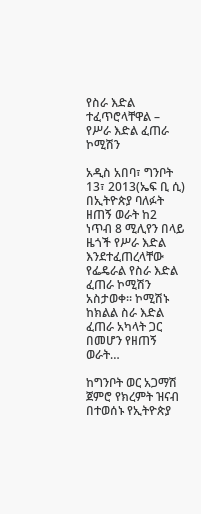የስራ እድል ተፈጥሮላቸዋል – የሥራ እድል ፈጠራ ኮሚሽን

አዲስ አበባ፣ ግንቦት 13፣ 2013(ኤፍ ቢ ሲ) በኢትዮጵያ ባለፉት ዘጠኝ ወራት ከ2 ነጥብ 8 ሚሊየን በላይ ዜጎች የሥራ እድል እንደተፈጠረላቸው የፌዴራል የስራ እድል ፈጠራ ኮሚሽን አስታወቀ፡፡ ኮሚሽኑ ከክልል ስራ እድል ፈጠራ አካላት ጋር በመሆን የዘጠኝ ወራት…

ከግንቦት ወር አጋማሽ ጀምሮ የክረምት ዝናብ በተወሰኑ የኢትዮጵያ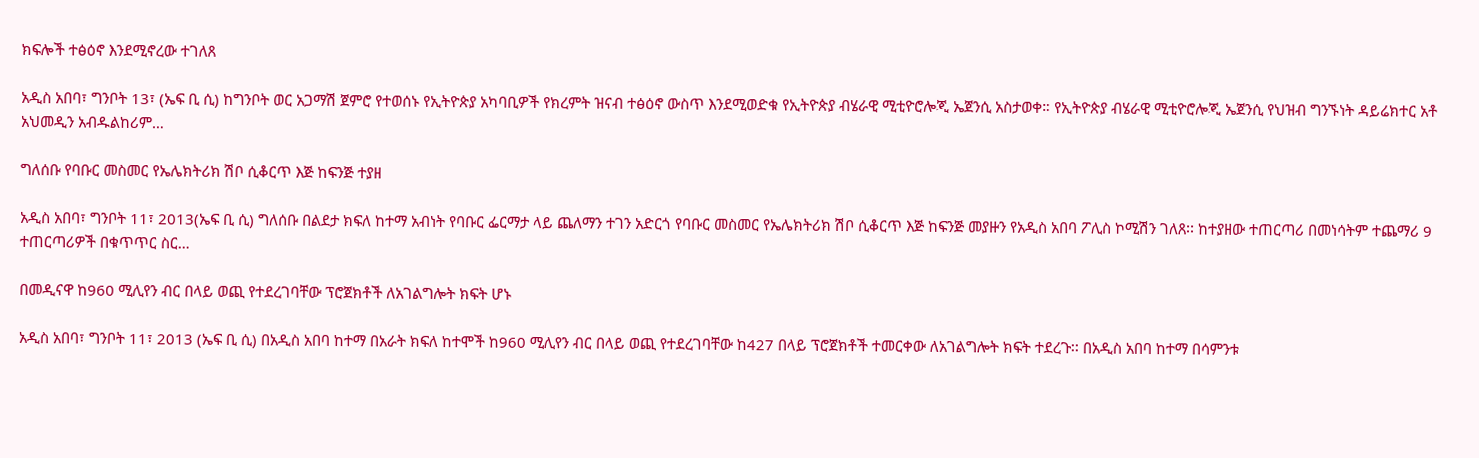ክፍሎች ተፅዕኖ እንደሚኖረው ተገለጸ

አዲስ አበባ፣ ግንቦት 13፣ (ኤፍ ቢ ሲ) ከግንቦት ወር አጋማሽ ጀምሮ የተወሰኑ የኢትዮጵያ አካባቢዎች የክረምት ዝናብ ተፅዕኖ ውስጥ እንደሚወድቁ የኢትዮጵያ ብሄራዊ ሚቲዮሮሎጂ ኤጀንሲ አስታወቀ። የኢትዮጵያ ብሄራዊ ሚቲዮሮሎጂ ኤጀንሲ የህዝብ ግንኙነት ዳይሬክተር አቶ አህመዲን አብዱልከሪም…

ግለሰቡ የባቡር መስመር የኤሌክትሪክ ሽቦ ሲቆርጥ እጅ ከፍንጅ ተያዘ

አዲስ አበባ፣ ግንቦት 11፣ 2013(ኤፍ ቢ ሲ) ግለሰቡ በልደታ ክፍለ ከተማ አብነት የባቡር ፌርማታ ላይ ጨለማን ተገን አድርጎ የባቡር መስመር የኤሌክትሪክ ሽቦ ሲቆርጥ እጅ ከፍንጅ መያዙን የአዲስ አበባ ፖሊስ ኮሚሽን ገለጸ፡፡ ከተያዘው ተጠርጣሪ በመነሳትም ተጨማሪ 9 ተጠርጣሪዎች በቁጥጥር ስር…

በመዲናዋ ከ960 ሚሊየን ብር በላይ ወጪ የተደረገባቸው ፕሮጀክቶች ለአገልግሎት ክፍት ሆኑ

አዲስ አበባ፣ ግንቦት 11፣ 2013 (ኤፍ ቢ ሲ) በአዲስ አበባ ከተማ በአራት ክፍለ ከተሞች ከ960 ሚሊየን ብር በላይ ወጪ የተደረገባቸው ከ427 በላይ ፕሮጀክቶች ተመርቀው ለአገልግሎት ክፍት ተደረጉ፡፡ በአዲስ አበባ ከተማ በሳምንቱ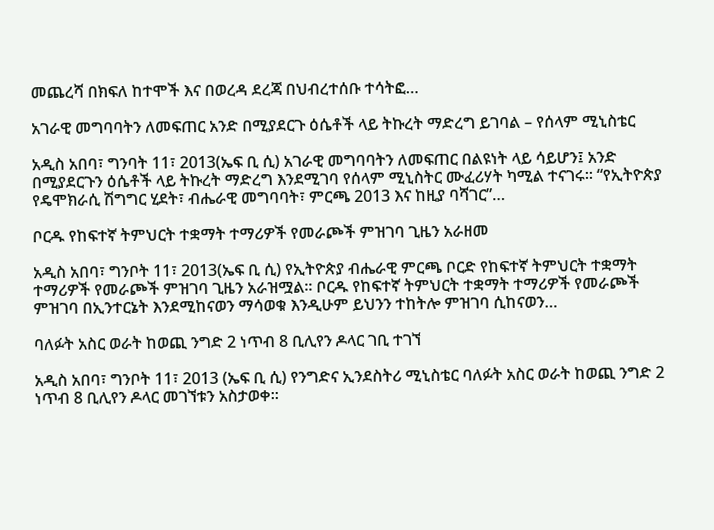መጨረሻ በክፍለ ከተሞች እና በወረዳ ደረጃ በህብረተሰቡ ተሳትፎ…

አገራዊ መግባባትን ለመፍጠር አንድ በሚያደርጉ ዕሴቶች ላይ ትኩረት ማድረግ ይገባል – የሰላም ሚኒስቴር

አዲስ አበባ፣ ግንባት 11፣ 2013(ኤፍ ቢ ሲ) አገራዊ መግባባትን ለመፍጠር በልዩነት ላይ ሳይሆን፤ አንድ በሚያደርጉን ዕሴቶች ላይ ትኩረት ማድረግ እንደሚገባ የሰላም ሚኒስትር ሙፈሪሃት ካሚል ተናገሩ፡፡ “የኢትዮጵያ የዴሞክራሲ ሽግግር ሂደት፣ ብሔራዊ መግባባት፣ ምርጫ 2013 እና ከዚያ ባሻገር”…

ቦርዱ የከፍተኛ ትምህርት ተቋማት ተማሪዎች የመራጮች ምዝገባ ጊዜን አራዘመ

አዲስ አበባ፣ ግንቦት 11፣ 2013(ኤፍ ቢ ሲ) የኢትዮጵያ ብሔራዊ ምርጫ ቦርድ የከፍተኛ ትምህርት ተቋማት ተማሪዎች የመራጮች ምዝገባ ጊዜን አራዝሟል፡፡ ቦርዱ የከፍተኛ ትምህርት ተቋማት ተማሪዎች የመራጮች ምዝገባ በኢንተርኔት እንደሚከናወን ማሳወቁ እንዲሁም ይህንን ተከትሎ ምዝገባ ሲከናወን…

ባለፉት አስር ወራት ከወጪ ንግድ 2 ነጥብ 8 ቢሊየን ዶላር ገቢ ተገኘ

አዲስ አበባ፣ ግንቦት 11፣ 2013 (ኤፍ ቢ ሲ) የንግድና ኢንደስትሪ ሚኒስቴር ባለፉት አስር ወራት ከወጪ ንግድ 2 ነጥብ 8 ቢሊየን ዶላር መገኘቱን አስታወቀ፡፡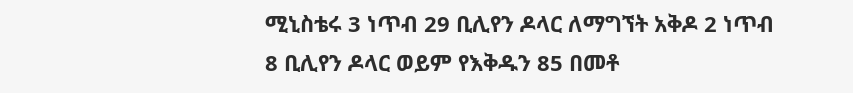ሚኒስቴሩ 3 ነጥብ 29 ቢሊየን ዶላር ለማግኘት አቅዶ 2 ነጥብ 8 ቢሊየን ዶላር ወይም የእቅዱን 85 በመቶ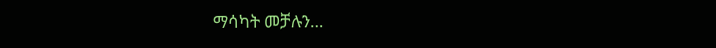ማሳካት መቻሉን…